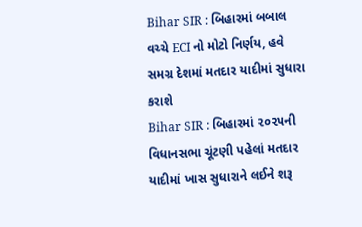Bihar SIR : બિહારમાં બબાલ વચ્ચે ECI નો મોટો નિર્ણય, હવે સમગ્ર દેશમાં મતદાર યાદીમાં સુધારા કરાશે
Bihar SIR : બિહારમાં ૨૦૨૫ની વિધાનસભા ચૂંટણી પહેલાં મતદાર યાદીમાં ખાસ સુધારાને લઈને શરૂ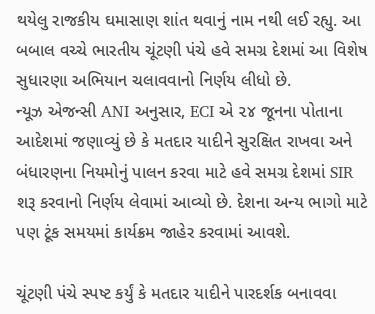થયેલુ રાજકીય ઘમાસાણ શાંત થવાનું નામ નથી લઈ રહ્યુ. આ બબાલ વચ્ચે ભારતીય ચૂંટણી પંચે હવે સમગ્ર દેશમાં આ વિશેષ સુધારણા અભિયાન ચલાવવાનો નિર્ણય લીધો છે.
ન્યૂઝ એજન્સી ANI અનુસાર, ECI એ ૨૪ જૂનના પોતાના આદેશમાં જણાવ્યું છે કે મતદાર યાદીને સુરક્ષિત રાખવા અને બંધારણના નિયમોનું પાલન કરવા માટે હવે સમગ્ર દેશમાં SIR શરૂ કરવાનો નિર્ણય લેવામાં આવ્યો છે. દેશના અન્ય ભાગો માટે પણ ટૂંક સમયમાં કાર્યક્રમ જાહેર કરવામાં આવશે.

ચૂંટણી પંચે સ્પષ્ટ કર્યું કે મતદાર યાદીને પારદર્શક બનાવવા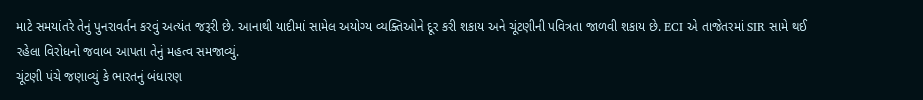માટે સમયાંતરે તેનું પુનરાવર્તન કરવું અત્યંત જરૂરી છે. આનાથી યાદીમાં સામેલ અયોગ્ય વ્યક્તિઓને દૂર કરી શકાય અને ચૂંટણીની પવિત્રતા જાળવી શકાય છે. ECI એ તાજેતરમાં SIR સામે થઈ રહેલા વિરોધનો જવાબ આપતા તેનું મહત્વ સમજાવ્યું.
ચૂંટણી પંચે જણાવ્યું કે ભારતનું બંધારણ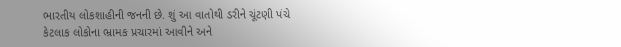ભારતીય લોકશાહીની જનની છે. શું આ વાતોથી ડરીને ચૂંટણી પંચે કેટલાક લોકોના ભ્રામક પ્રચારમાં આવીને અને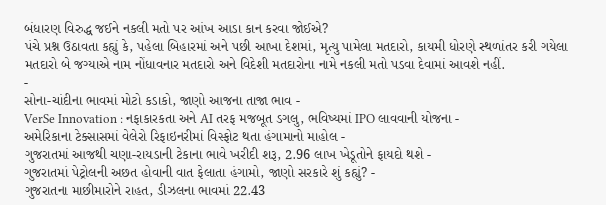બંધારણ વિરુદ્ધ જઈને નકલી મતો પર આંખ આડા કાન કરવા જોઈએ?
પંચે પ્રશ્ન ઉઠાવતા કહ્યું કે, પહેલા બિહારમાં અને પછી આખા દેશમાં, મૃત્યુ પામેલા મતદારો, કાયમી ધોરણે સ્થળાંતર કરી ગયેલા મતદારો બે જગ્યાએ નામ નોંધાવનાર મતદારો અને વિદેશી મતદારોના નામે નકલી મતો પડવા દેવામાં આવશે નહીં.
-
સોના-ચાંદીના ભાવમાં મોટો કડાકો, જાણો આજના તાજા ભાવ -
VerSe Innovation : નફાકારકતા અને AI તરફ મજબૂત ડગલુ, ભવિષ્યમાં IPO લાવવાની યોજના -
અમેરિકાના ટેક્સાસમાં વેલેરો રિફાઇનરીમાં વિસ્ફોટ થતા હંગામાનો માહોલ -
ગુજરાતમાં આજથી ચણા-રાયડાની ટેકાના ભાવે ખરીદી શરૂ, 2.96 લાખ ખેડૂતોને ફાયદો થશે -
ગુજરાતમાં પેટ્રોલની અછત હોવાની વાત ફેલાતા હંગામો, જાણો સરકારે શું કહ્યું? -
ગુજરાતના માછીમારોને રાહત, ડીઝલના ભાવમાં 22.43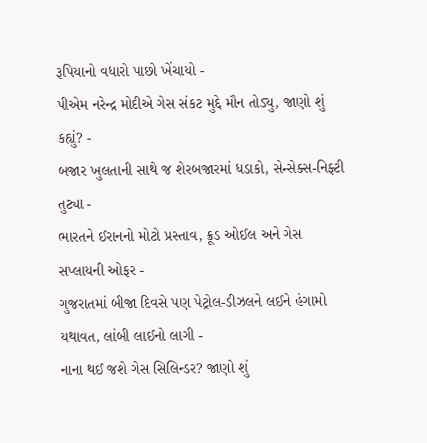રૂપિયાનો વધારો પાછો ખેંચાયો -
પીએમ નરેન્દ્ર મોદીએ ગેસ સંકટ મુદ્દે મૌન તોડ્યુ, જાણો શું કહ્યું? -
બજાર ખુલતાની સાથે જ શેરબજારમાં ધડાકો, સેન્સેક્સ-નિફ્ટી તુટ્યા -
ભારતને ઈરાનનો મોટો પ્રસ્તાવ, ક્રૂડ ઓઈલ અને ગેસ સપ્લાયની ઓફર -
ગુજરાતમાં બીજા દિવસે પણ પેટ્રોલ-ડીઝલને લઈને હંગામો યથાવત, લાંબી લાઈનો લાગી -
નાના થઈ જશે ગેસ સિલિન્ડર? જાણો શું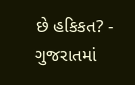છે હકિકત? -
ગુજરાતમાં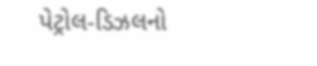પેટ્રોલ-ડિઝલનો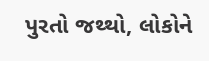પુરતો જથ્થો, લોકોને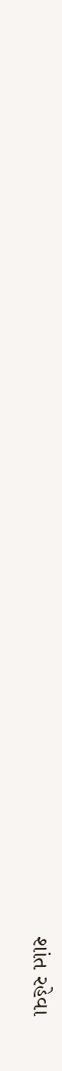શાંત રહેવા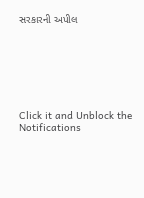સરકારની અપીલ







Click it and Unblock the Notifications